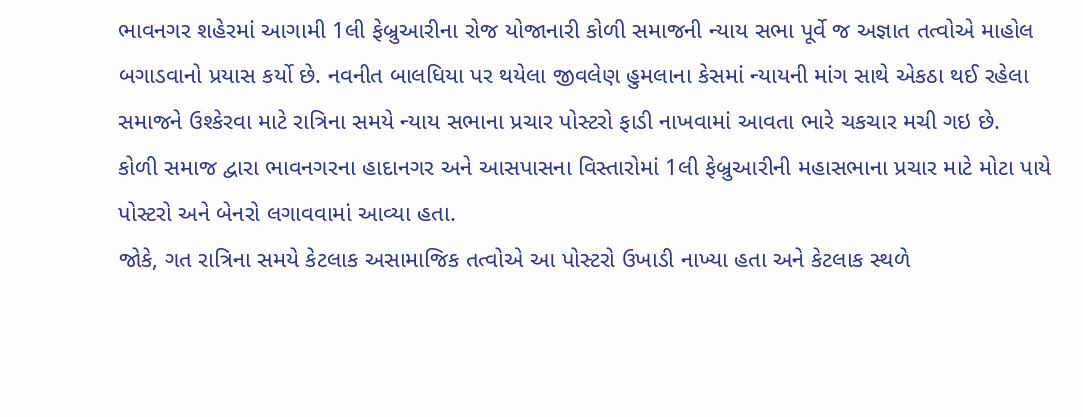ભાવનગર શહેરમાં આગામી 1લી ફેબ્રુઆરીના રોજ યોજાનારી કોળી સમાજની ન્યાય સભા પૂર્વે જ અજ્ઞાત તત્વોએ માહોલ બગાડવાનો પ્રયાસ કર્યો છે. નવનીત બાલધિયા પર થયેલા જીવલેણ હુમલાના કેસમાં ન્યાયની માંગ સાથે એકઠા થઈ રહેલા સમાજને ઉશ્કેરવા માટે રાત્રિના સમયે ન્યાય સભાના પ્રચાર પોસ્ટરો ફાડી નાખવામાં આવતા ભારે ચકચાર મચી ગઇ છે.
કોળી સમાજ દ્વારા ભાવનગરના હાદાનગર અને આસપાસના વિસ્તારોમાં 1લી ફેબ્રુઆરીની મહાસભાના પ્રચાર માટે મોટા પાયે પોસ્ટરો અને બેનરો લગાવવામાં આવ્યા હતા.
જોકે, ગત રાત્રિના સમયે કેટલાક અસામાજિક તત્વોએ આ પોસ્ટરો ઉખાડી નાખ્યા હતા અને કેટલાક સ્થળે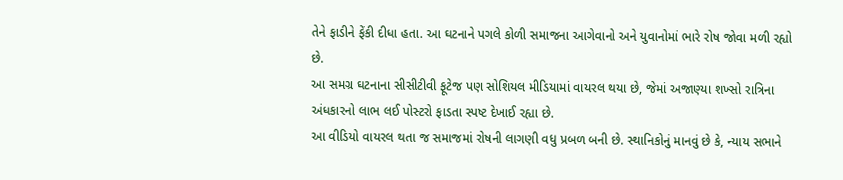તેને ફાડીને ફેંકી દીધા હતા. આ ઘટનાને પગલે કોળી સમાજના આગેવાનો અને યુવાનોમાં ભારે રોષ જોવા મળી રહ્યો છે.
આ સમગ્ર ઘટનાના સીસીટીવી ફૂટેજ પણ સોશિયલ મીડિયામાં વાયરલ થયા છે, જેમાં અજાણ્યા શખ્સો રાત્રિના અંધકારનો લાભ લઈ પોસ્ટરો ફાડતા સ્પષ્ટ દેખાઈ રહ્યા છે.
આ વીડિયો વાયરલ થતા જ સમાજમાં રોષની લાગણી વધુ પ્રબળ બની છે. સ્થાનિકોનું માનવું છે કે, ન્યાય સભાને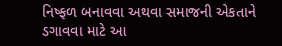નિષ્ફળ બનાવવા અથવા સમાજની એકતાને ડગાવવા માટે આ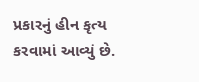પ્રકારનું હીન કૃત્ય કરવામાં આવ્યું છે.